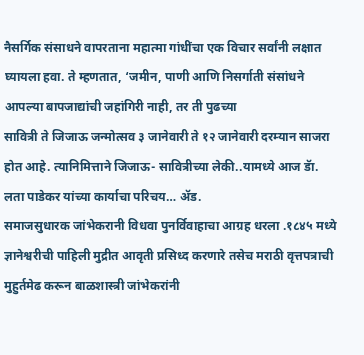नैसर्गिक संसाधने वापरताना महात्मा गांधींचा एक विचार सर्वांनी लक्षात घ्यायला हवा. ते म्हणतात, ‘जमीन, पाणी आणि निसर्गाती संसांधने आपल्या बापजाद्यांची जहांगिरी नाही, तर ती पुढच्या
सावित्री ते जिजाऊ जन्मोत्सव ३ जानेवारी ते १२ जानेवारी दरम्यान साजरा होत आहे. त्यानिमित्ताने जिजाऊ- सावित्रीच्या लेकी..यामध्ये आज डॅा. लता पाडेकर यांच्या कार्याचा परिचय… ॲड.
समाजसुधारक जांभेकरानी विधवा पुनर्विवाहाचा आग्रह धरला .१८४५ मध्ये ज्ञानेश्वरीची पाहिली मुद्रीत आवृती प्रसिध्द करणारे तसेच मराठी वृत्तपत्राची मुहुर्तमेढ करून बाळशास्त्री जांभेकरांनी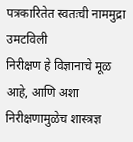पत्रकारितेत स्वतःची नाममुद्रा उमटविली
निरीक्षण हे विज्ञानाचे मूळ आहे, आणि अशा निरीक्षणामुळेच शास्त्रज्ञ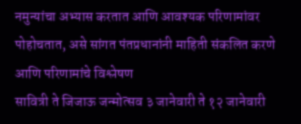नमुन्यांचा अभ्यास करतात आणि आवश्यक परिणामांवर पोहोचतात, असे सांगत पंतप्रधानांनी माहिती संकलित करणे आणि परिणामांचे विश्लेषण
सावित्री ते जिजाऊ जन्मोत्सव ३ जानेवारी ते १२ जानेवारी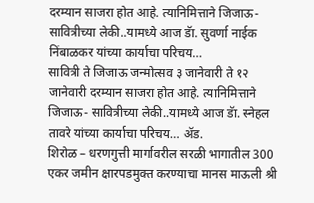दरम्यान साजरा होत आहे. त्यानिमित्ताने जिजाऊ- सावित्रीच्या लेकी..यामध्ये आज डॅा. सुवर्णा नाईक निंबाळकर यांच्या कार्याचा परिचय…
सावित्री ते जिजाऊ जन्मोत्सव ३ जानेवारी ते १२ जानेवारी दरम्यान साजरा होत आहे. त्यानिमित्ताने जिजाऊ- सावित्रीच्या लेकी..यामध्ये आज डॅा. स्नेहल तावरे यांच्या कार्याचा परिचय… ॲड.
शिरोळ – धरणगुत्ती मार्गावरील सरळी भागातील 300 एकर जमीन क्षारपडमुक्त करण्याचा मानस माऊली श्री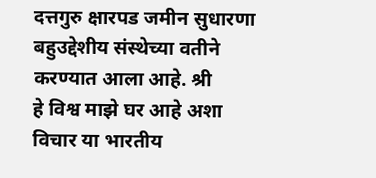दत्तगुरु क्षारपड जमीन सुधारणा बहुउद्देशीय संस्थेच्या वतीने करण्यात आला आहे. श्री
हे विश्व माझे घर आहे अशा विचार या भारतीय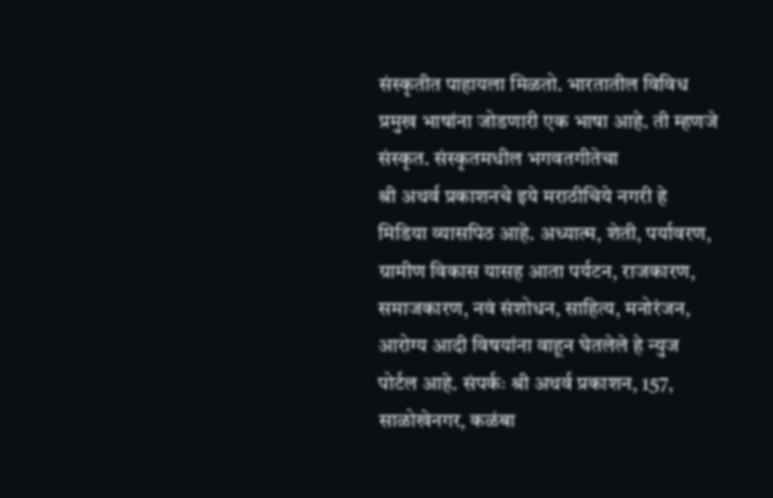संस्कृतीत पाहायला मिळतो. भारतातील विविध प्रमुख भाषांना जोडणारी एक भाषा आहे. ती म्हणजे संस्कृत. संस्कृतमधील भगवतगीतेचा
श्री अथर्व प्रकाशनचे इये मराठीचिये नगरी हे मिडिया व्यासपिठ आहे. अध्यात्म, शेती, पर्यावरण, ग्रामीण विकास यासह आता पर्यटन, राजकारण, समाजकारण, नवं संशोधन, साहित्य, मनोरंजन, आरोग्य आदी विषयांना वाहून घेतलेले हे न्युज पोर्टल आहे. संपर्कः श्री अथर्व प्रकाशन, 157, साळोखेनगर, कळंबा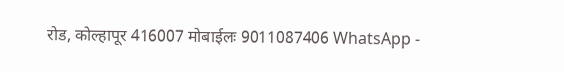रोड, कोल्हापूर 416007 मोबाईलः 9011087406 WhatsApp -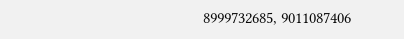8999732685, 9011087406